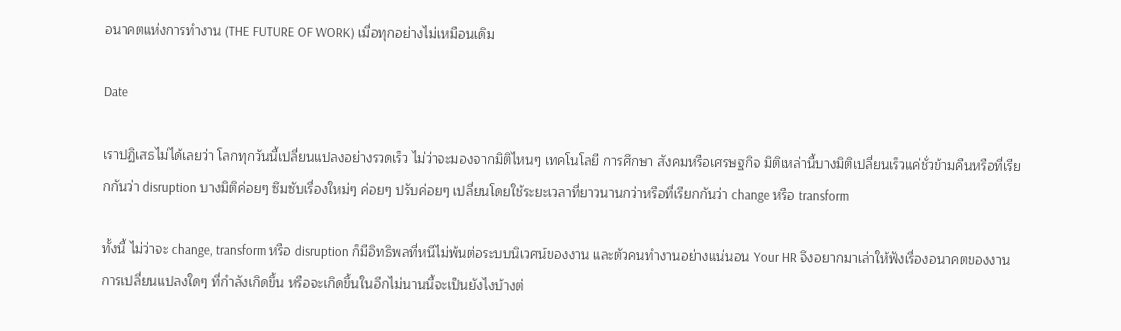อนาคตแห่งการทำงาน (THE FUTURE OF WORK) เมื่อทุกอย่างไม่เหมือนเดิม

Date

เราปฏิเสธไม่ได้เลยว่า โลกทุกวันนี้เปลี่ยนแปลงอย่างรวดเร็ว ไม่ว่าจะมองจากมิติไหนๆ เทคโนโลยี การศึกษา สังคมหรือเศรษฐกิจ มิติเหล่านี้บางมิติเปลี่ยนเร็วแค่ชั่วข้ามคืนหรือที่เรียกกันว่า disruption บางมิติค่อยๆ ซึมซับเรื่องใหม่ๆ ค่อยๆ ปรับค่อยๆ เปลี่ยนโดยใช้ระยะเวลาที่ยาวนานกว่าหรือที่เรียกกันว่า change หรือ transform

ทั้งนี้ ไม่ว่าจะ change, transform หรือ disruption ก็มีอิทธิพลที่หนีไม่พ้นต่อระบบนิเวศน์ของงาน และตัวคนทำงานอย่างแน่นอน Your HR จึงอยากมาเล่าให้ฟังเรื่องอนาคตของงาน การเปลี่ยนแปลงใดๆ ที่กำลังเกิดขึ้น หรือจะเกิดขึ้นในอีกไม่นานนี้จะเป็นยังไงบ้างต่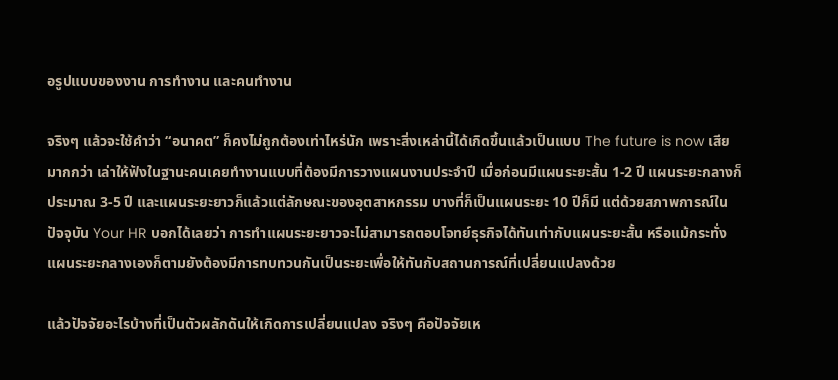อรูปแบบของงาน การทำงาน และคนทำงาน

จริงๆ แล้วจะใช้คำว่า “อนาคต” ก็คงไม่ถูกต้องเท่าไหร่นัก เพราะสิ่งเหล่านี้ได้เกิดขึ้นแล้วเป็นแบบ The future is now เสียมากกว่า เล่าให้ฟังในฐานะคนเคยทำงานแบบที่ต้องมีการวางแผนงานประจำปี เมื่อก่อนมีแผนระยะสั้น 1-2 ปี แผนระยะกลางก็ประมาณ 3-5 ปี และแผนระยะยาวก็แล้วแต่ลักษณะของอุตสาหกรรม บางที่ก็เป็นแผนระยะ 10 ปีก็มี แต่ด้วยสภาพการณ์ในปัจจุบัน Your HR บอกได้เลยว่า การทำแผนระยะยาวจะไม่สามารถตอบโจทย์ธุรกิจได้ทันเท่ากับแผนระยะสั้น หรือแม้กระทั่งแผนระยะกลางเองก็ตามยังต้องมีการทบทวนกันเป็นระยะเพื่อให้ทันกับสถานการณ์ที่เปลี่ยนแปลงด้วย

แล้วปัจจัยอะไรบ้างที่เป็นตัวผลักดันให้เกิดการเปลี่ยนแปลง จริงๆ คือปัจจัยเห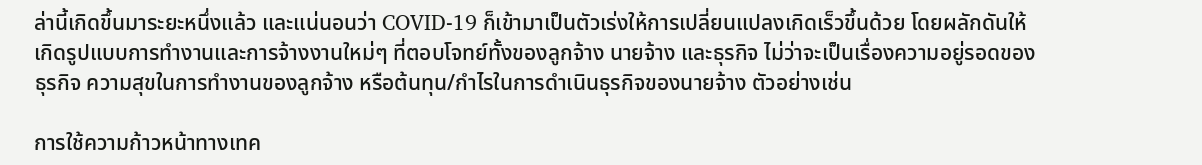ล่านี้เกิดขึ้นมาระยะหนึ่งแล้ว และแน่นอนว่า COVID-19 ก็เข้ามาเป็นตัวเร่งให้การเปลี่ยนแปลงเกิดเร็วขึ้นด้วย โดยผลักดันให้เกิดรูปแบบการทำงานและการจ้างงานใหม่ๆ ที่ตอบโจทย์ทั้งของลูกจ้าง นายจ้าง และธุรกิจ ไม่ว่าจะเป็นเรื่องความอยู่รอดของธุรกิจ ความสุขในการทำงานของลูกจ้าง หรือต้นทุน/กำไรในการดำเนินธุรกิจของนายจ้าง ตัวอย่างเช่น

การใช้ความก้าวหน้าทางเทค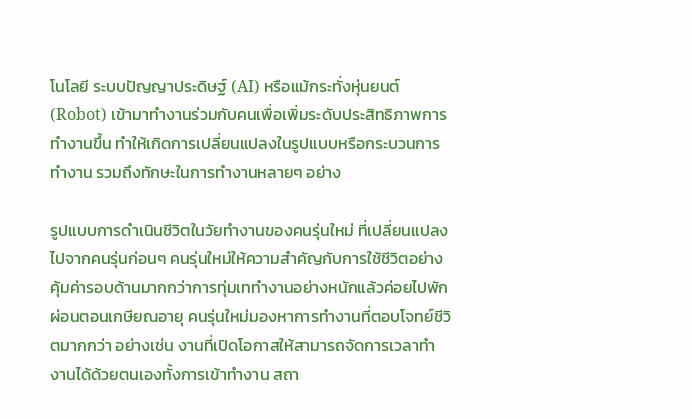โนโลยี ระบบปัญญาประดิษฐ์ (AI) หรือแม้กระทั่งหุ่นยนต์ (Robot) เข้ามาทำงานร่วมกับคนเพื่อเพิ่มระดับประสิทธิภาพการทำงานขึ้น ทำให้เกิดการเปลี่ยนแปลงในรูปแบบหรือกระบวนการทำงาน รวมถึงทักษะในการทำงานหลายๆ อย่าง

รูปแบบการดำเนินชีวิตในวัยทำงานของคนรุ่นใหม่ ที่เปลี่ยนแปลงไปจากคนรุ่นก่อนๆ คนรุ่นใหม่ให้ความสำคัญกับการใช้ชีวิตอย่างคุ้มค่ารอบด้านมากกว่าการทุ่มเททำงานอย่างหนักแล้วค่อยไปพักผ่อนตอนเกษียณอายุ คนรุ่นใหม่มองหาการทำงานที่ตอบโจทย์ชีวิตมากกว่า อย่างเช่น งานที่เปิดโอกาสให้สามารถจัดการเวลาทำงานได้ด้วยตนเองทั้งการเข้าทำงาน สถา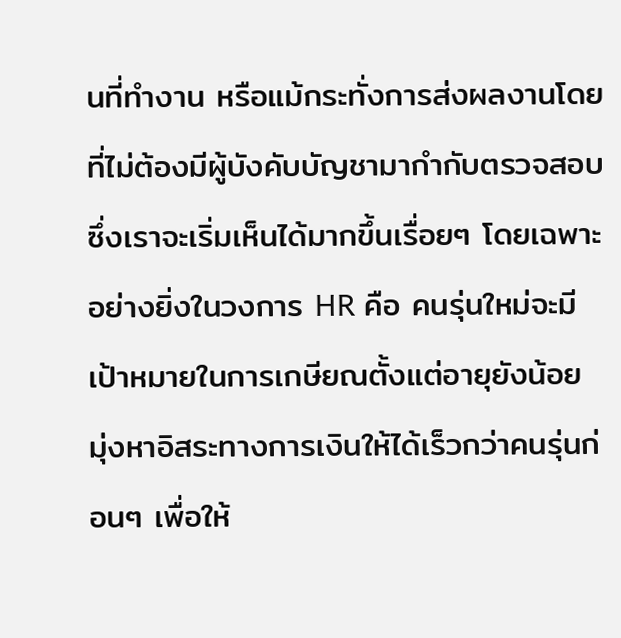นที่ทำงาน หรือแม้กระทั่งการส่งผลงานโดยที่ไม่ต้องมีผู้บังคับบัญชามากำกับตรวจสอบ ซึ่งเราจะเริ่มเห็นได้มากขึ้นเรื่อยๆ โดยเฉพาะอย่างยิ่งในวงการ HR คือ คนรุ่นใหม่จะมีเป้าหมายในการเกษียณตั้งแต่อายุยังน้อย มุ่งหาอิสระทางการเงินให้ได้เร็วกว่าคนรุ่นก่อนๆ เพื่อให้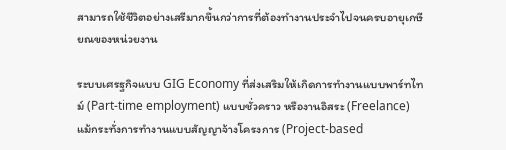สามารถใช้ชีวิตอย่างเสรีมากขึ้นกว่าการที่ต้องทำงานประจำไปจนครบอายุเกษียณของหน่วยงาน

ระบบเศรฐกิจแบบ GIG Economy ที่ส่งเสริมให้เกิดการทำงานแบบพาร์ทไทม์ (Part-time employment) แบบชั่วคราว หรืองานอิสระ (Freelance) แม้กระทั่งการทำงานแบบสัญญาจ้างโครงการ (Project-based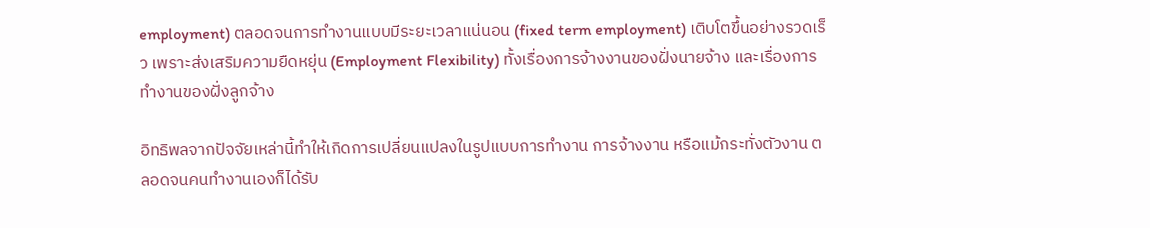employment) ตลอดจนการทำงานแบบมีระยะเวลาแน่นอน (fixed term employment) เติบโตขึ้นอย่างรวดเร็ว เพราะส่งเสริมความยืดหยุ่น (Employment Flexibility) ทั้งเรื่องการจ้างงานของฝั่งนายจ้าง และเรื่องการทำงานของฝั่งลูกจ้าง

อิทธิพลจากปัจจัยเหล่านี้ทำให้เกิดการเปลี่ยนแปลงในรูปแบบการทำงาน การจ้างงาน หรือแม้กระทั่งตัวงาน ตลอดจนคนทำงานเองก็ได้รับ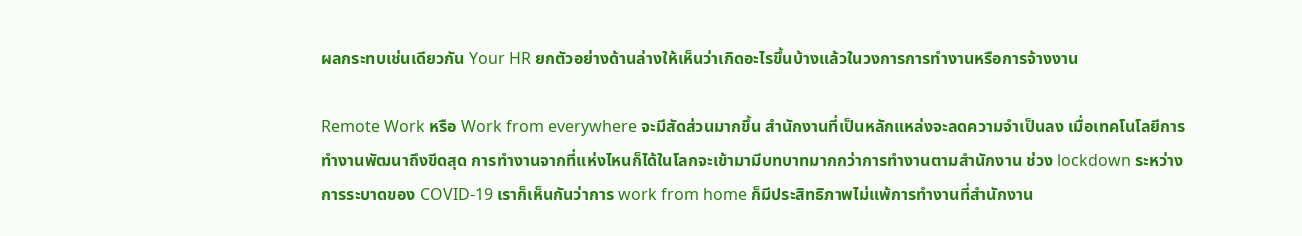ผลกระทบเช่นเดียวกัน Your HR ยกตัวอย่างด้านล่างให้เห็นว่าเกิดอะไรขึ้นบ้างแล้วในวงการการทำงานหรือการจ้างงาน

Remote Work หรือ Work from everywhere จะมีสัดส่วนมากขึ้น สำนักงานที่เป็นหลักแหล่งจะลดความจำเป็นลง เมื่อเทคโนโลยีการทำงานพัฒนาถึงขีดสุด การทำงานจากที่แห่งไหนก็ได้ในโลกจะเข้ามามีบทบาทมากกว่าการทำงานตามสำนักงาน ช่วง lockdown ระหว่างการระบาดของ COVID-19 เราก็เห็นกันว่าการ work from home ก็มีประสิทธิภาพไม่แพ้การทำงานที่สำนักงาน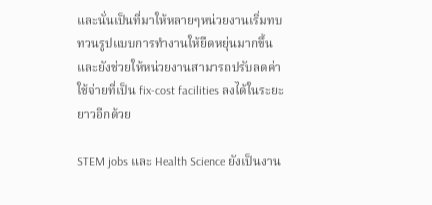และนั่นเป็นที่มาให้หลายๆหน่วยงานเริ่มทบทวนรูปแบบการทำงานให้ยืดหยุ่นมากขึ้น และยังช่วยให้หน่วยงานสามารถปรับลดค่าใช้จ่ายที่เป็น fix-cost facilities ลงได้ในระยะยาวอีกด้วย

STEM jobs และ Health Science ยังเป็นงาน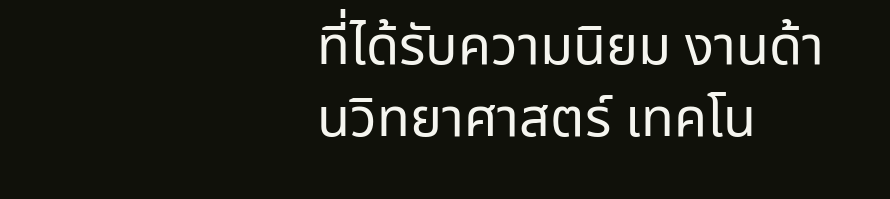ที่ได้รับความนิยม งานด้านวิทยาศาสตร์ เทคโน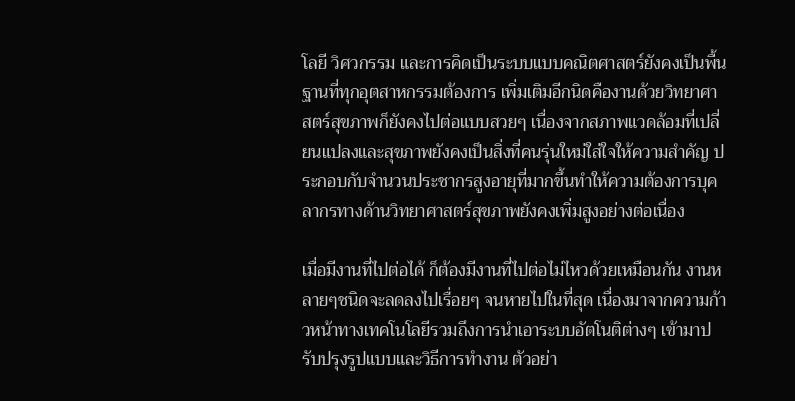โลยี วิศวกรรม และการคิดเป็นระบบแบบคณิตศาสตร์ยังคงเป็นพื้นฐานที่ทุกอุตสาหกรรมต้องการ เพิ่มเติมอีกนิดคืองานด้วยวิทยาศาสตร์สุขภาพก็ยังคงไปต่อแบบสวยๆ เนื่องจากสภาพแวดล้อมที่เปลี่ยนแปลงและสุขภาพยังคงเป็นสิ่งที่คนรุ่นใหม่ใส่ใจให้ความสำคัญ ประกอบกับจำนวนประชากรสูงอายุที่มากขึ้นทำให้ความต้องการบุคลากรทางด้านวิทยาศาสตร์สุขภาพยังคงเพิ่มสูงอย่างต่อเนื่อง

เมื่อมีงานที่ไปต่อได้ ก็ต้องมีงานที่ไปต่อไม่ไหวด้วยเหมือนกัน งานหลายๆชนิดจะลดลงไปเรื่อยๆ จนหายไปในที่สุด เนื่องมาจากความก้าวหน้าทางเทคโนโลยีรวมถึงการนำเอาระบบอัตโนติต่างๆ เข้ามาปรับปรุงรูปแบบและวิธีการทำงาน ตัวอย่า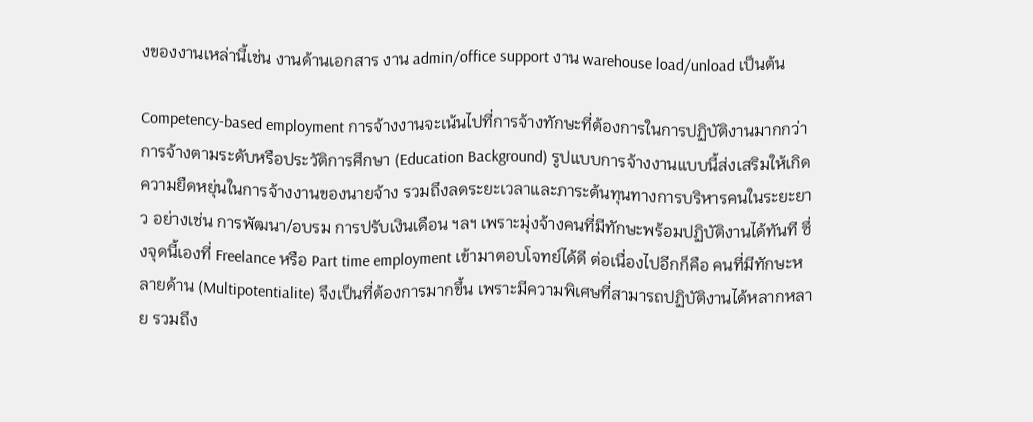งของงานเหล่านี้เช่น งานด้านเอกสาร งาน admin/office support งาน warehouse load/unload เป็นต้น

Competency-based employment การจ้างงานจะเน้นไปที่การจ้างทักษะที่ต้องการในการปฏิบัติงานมากกว่าการจ้างตามระดับหรือประวัติการศึกษา (Education Background) รูปแบบการจ้างงานแบบนี้ส่งเสริมให้เกิดความยืดหยุ่นในการจ้างงานของนายจ้าง รวมถึงลดระยะเวลาและภาระต้นทุนทางการบริหารคนในระยะยาว อย่างเช่น การพัฒนา/อบรม การปรับเงินเดือน ฯลฯ เพราะมุ่งจ้างคนที่มีทักษะพร้อมปฏิบัติงานได้ทันที ซึ่งจุดนี้เองที่ Freelance หรือ Part time employment เข้ามาตอบโจทย์ได้ดี ต่อเนื่องไปอีกก็คือ คนที่มีทักษะหลายด้าน (Multipotentialite) จึงเป็นที่ต้องการมากขึ้น เพราะมีความพิเศษที่สามารถปฏิบัติงานได้หลากหลาย รวมถึง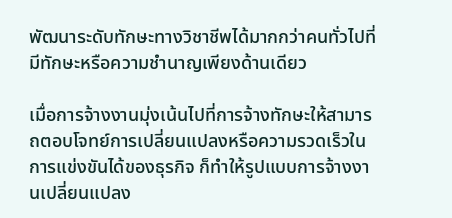พัฒนาระดับทักษะทางวิชาชีพได้มากกว่าคนทั่วไปที่มีทักษะหรือความชำนาญเพียงด้านเดียว

เมื่อการจ้างงานมุ่งเน้นไปที่การจ้างทักษะให้สามารถตอบโจทย์การเปลี่ยนแปลงหรือความรวดเร็วในการแข่งขันได้ของธุรกิจ ก็ทำให้รูปแบบการจ้างงานเปลี่ยนแปลง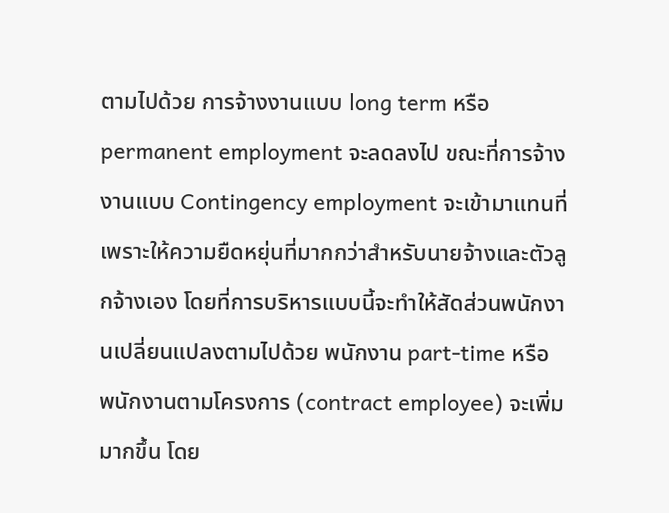ตามไปด้วย การจ้างงานแบบ long term หรือ permanent employment จะลดลงไป ขณะที่การจ้างงานแบบ Contingency employment จะเข้ามาแทนที่เพราะให้ความยืดหยุ่นที่มากกว่าสำหรับนายจ้างและตัวลูกจ้างเอง โดยที่การบริหารแบบนี้จะทำให้สัดส่วนพนักงานเปลี่ยนแปลงตามไปด้วย พนักงาน part-time หรือ พนักงานตามโครงการ (contract employee) จะเพิ่มมากขึ้น โดย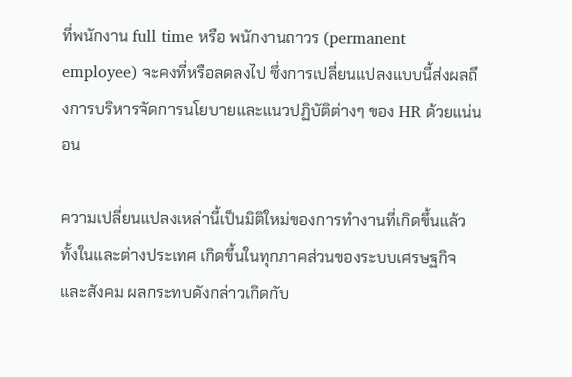ที่พนักงาน full time หรือ พนักงานถาวร (permanent employee) จะคงที่หรือลดลงไป ซึ่งการเปลี่ยนแปลงแบบนี้ส่งผลถึงการบริหารจัดการนโยบายและแนวปฏิบัติต่างๆ ของ HR ด้วยแน่นอน

ความเปลี่ยนแปลงเหล่านี้เป็นมิติใหม่ของการทำงานที่เกิดขึ้นแล้วทั้งในและต่างประเทศ เกิดขึ้นในทุกภาคส่วนของระบบเศรษฐกิจและสังคม ผลกระทบดังกล่าวเกิดกับ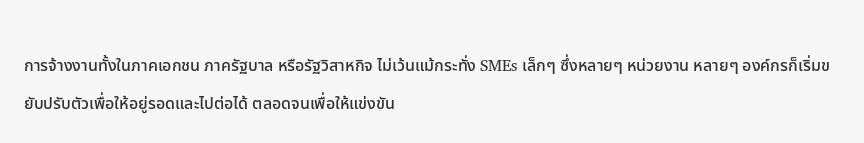การจ้างงานทั้งในภาคเอกชน ภาครัฐบาล หรือรัฐวิสาหกิจ ไม่เว้นแม้กระทั่ง SMEs เล็กๆ ซึ่งหลายๆ หน่วยงาน หลายๆ องค์กรก็เริ่มขยับปรับตัวเพื่อให้อยู่รอดและไปต่อได้ ตลอดจนเพื่อให้แข่งขัน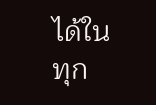ได้ในทุก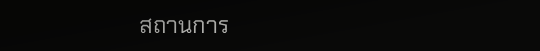สถานการ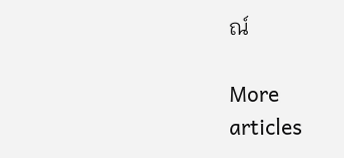ณ์

More
articles